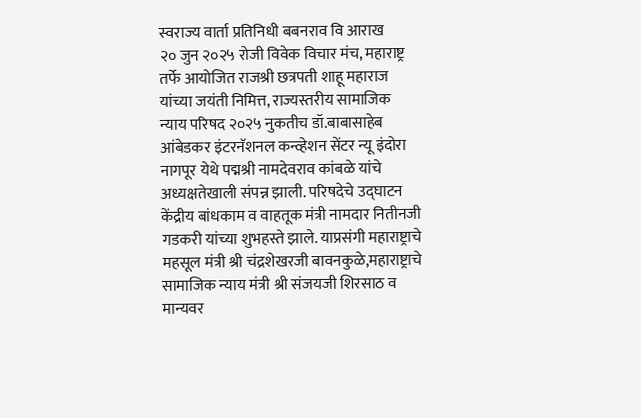स्वराज्य वार्ता प्रतिनिधी बबनराव वि आराख
२० जुन २०२५ रोजी विवेक विचार मंच, महाराष्ट्र तर्फे आयोजित राजश्री छत्रपती शाहू महाराज यांच्या जयंती निमित्त, राज्यस्तरीय सामाजिक न्याय परिषद २०२५ नुकतीच डॉ.बाबासाहेब आंबेडकर इंटरनॅशनल कन्व्हेशन सेंटर न्यू इंदोरा नागपूर येथे पद्मश्री नामदेवराव कांबळे यांचे अध्यक्षतेखाली संपन्न झाली. परिषदेचे उद्घाटन केंद्रीय बांधकाम व वाहतूक मंत्री नामदार नितीनजी गडकरी यांच्या शुभहस्ते झाले. याप्रसंगी महाराष्ट्राचे महसूल मंत्री श्री चंद्रशेखरजी बावनकुळे,महाराष्ट्राचे सामाजिक न्याय मंत्री श्री संजयजी शिरसाठ व मान्यवर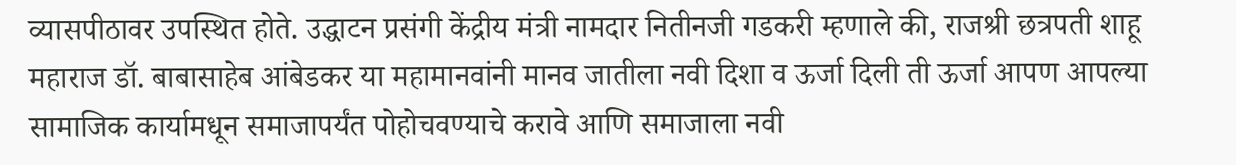व्यासपीठावर उपस्थित होते. उद्धाटन प्रसंगी केंद्रीय मंत्री नामदार नितीनजी गडकरी म्हणाले की, राजश्री छत्रपती शाहू महाराज डॉ. बाबासाहेब आंबेडकर या महामानवांनी मानव जातीला नवी दिशा व ऊर्जा दिली ती ऊर्जा आपण आपल्या सामाजिक कार्यामधून समाजापर्यंत पोहोचवण्याचे करावे आणि समाजाला नवी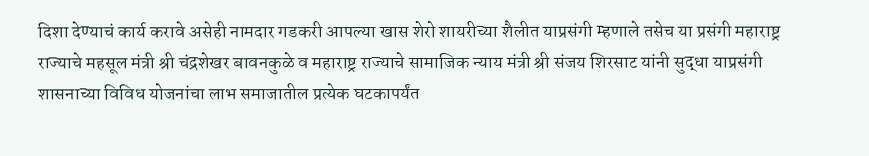दिशा देण्याचं कार्य करावे असेही नामदार गडकरी आपल्या खास शेरो शायरीच्या शैलीत याप्रसंगी म्हणाले तसेच या प्रसंगी महाराष्ट्र राज्याचे महसूल मंत्री श्री चंद्रशेखर बावनकुळे व महाराष्ट्र राज्याचे सामाजिक न्याय मंत्री श्री संजय शिरसाट यांनी सुद्धा याप्रसंगी शासनाच्या विविध योजनांचा लाभ समाजातील प्रत्येक घटकापर्यंत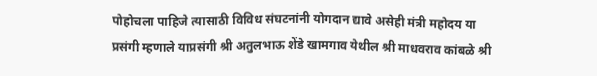पोहोचला पाहिजे त्यासाठी विविध संघटनांनी योगदान द्यावे असेही मंत्री महोदय या
प्रसंगी म्हणाले याप्रसंगी श्री अतुलभाऊ शेंडे खामगाव येथील श्री माधवराव कांबळे श्री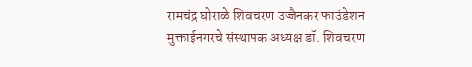रामचंद्र घोराळे शिवचरण उज्जैनकर फाउंडेशन मुक्ताईनगरचे संस्थापक अध्यक्ष डॉ. शिवचरण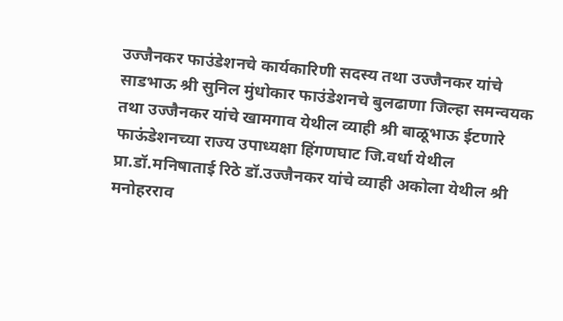उज्जैनकर फाउंडेशनचे कार्यकारिणी सदस्य तथा उज्जैनकर यांचे साडभाऊ श्री सुनिल मुंधोकार फाउंडेशनचे बुलढाणा जिल्हा समन्वयक तथा उज्जैनकर यांचे खामगाव येथील व्याही श्री बाळूभाऊ ईटणारे फाऊंडेशनच्या राज्य उपाध्यक्षा हिंगणघाट जि.वर्धा येथील प्रा.डॉ.मनिषाताई रिठे डॉ.उज्जैनकर यांचे व्याही अकोला येथील श्री मनोहरराव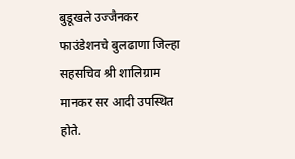बुडूखले उज्जैनकर फाउंडेशनचे बुलढाणा जिल्हा सहसचिव श्री शालिग्राम मानकर सर आदी उपस्थित होते.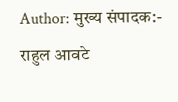Author: मुख्य संपादक:- राहुल आवटे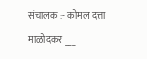संचालक :- कोमल दत्ता माळोदकर ___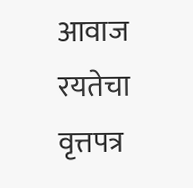आवाज रयतेचा वृत्तपत्र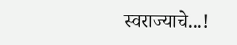स्वराज्याचे...!